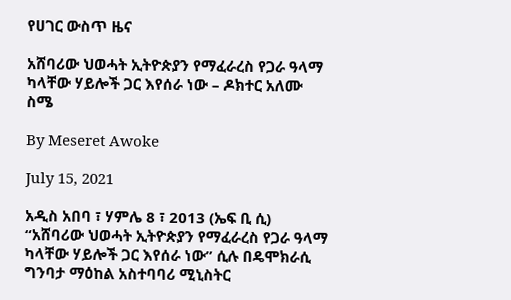የሀገር ውስጥ ዜና

አሸባሪው ህወሓት ኢትዮጵያን የማፈራረስ የጋራ ዓላማ ካላቸው ሃይሎች ጋር እየሰራ ነው – ዶክተር አለሙ ስሜ

By Meseret Awoke

July 15, 2021

አዲስ አበባ ፣ ሃምሌ 8 ፣ 2013 (ኤፍ ቢ ሲ) “አሸባሪው ህወሓት ኢትዮጵያን የማፈራረስ የጋራ ዓላማ ካላቸው ሃይሎች ጋር እየሰራ ነው” ሲሉ በዴሞክራሲ ግንባታ ማዕከል አስተባባሪ ሚኒስትር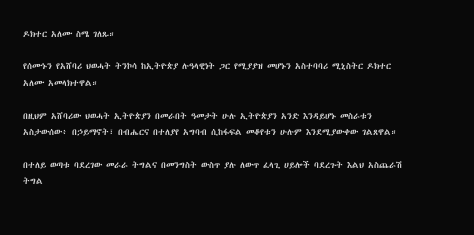ዶክተር አለሙ ስሜ ገለጹ።

የሰሙኑን የአሸባሪ ህወሓት ትንኮሳ ከኢትዮጵያ ሉዓላዊነት ጋር የሚያያዝ መሆኑን አስተባባሪ ሚኒስትር ዶክተር አለሙ አመላክተዋል።

በዚህም አሸባሪው ህወሓት ኢትዮጵያን በመራበት ዓመታት ሁሉ ኢትዮጵያን አንድ እንዳይሆኑ መስራቱን አስታውሰው፥ በኃይማኖት፣ በብሔርና በተለያየ አግባብ ሲከፋፍል መቆየቱን ሁሉም እንደሚያውቀው ገልጸዋል።

በተለይ ወጣቱ ባደረገው መራራ ትግልና በመንግስት ውስጥ ያሉ ለውጥ ፈላጊ ሀይሎች ባደረጉት እልህ አስጨራሽ ትግል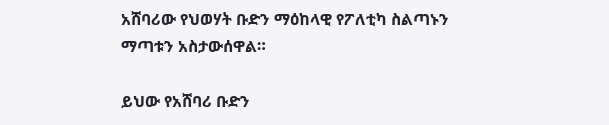አሸባሪው የህወሃት ቡድን ማዕከላዊ የፖለቲካ ስልጣኑን ማጣቱን አስታውሰዋል።

ይህው የአሸባሪ ቡድን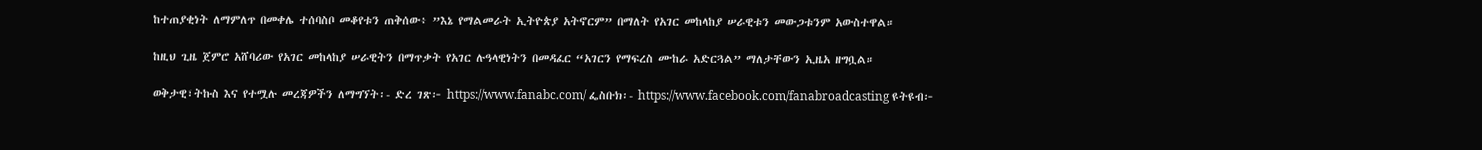ከተጠያቂነት ለማምለጥ በመቀሌ ተሰባስቦ መቆየቱን ጠቅሰው፥ ”እኔ የማልመራት ኢትዮጵያ አትኖርም” በማለት የአገር መከላከያ ሠራዊቱን መውጋቱንም አውስተዋል።

ከዚህ ጊዜ ጀምሮ አሸባሪው የአገር መከላከያ ሠራዊትን በማጥቃት የአገር ሉዓላዊነትን በመዳፈር “አገርን የማፍረስ ሙከራ አድርጓል” ማለታቸውን ኢዜአ ዘግቧል።

ወቅታዊ፣ትኩስ እና የተሟሉ መረጃዎችን ለማግኘት፡- ድረ ገጽ፦ https://www.fanabc.com/ ፌስቡክ፡- https://www.facebook.com/fanabroadcasting ዩትዩብ፦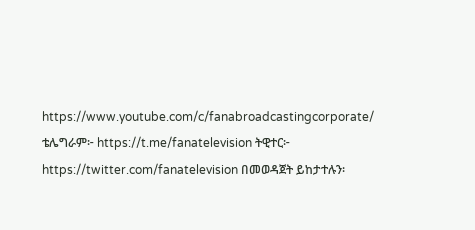https://www.youtube.com/c/fanabroadcastingcorporate/ ቴሌግራም፦ https://t.me/fanatelevision ትዊተር፦ https://twitter.com/fanatelevision በመወዳጀት ይከታተሉን፡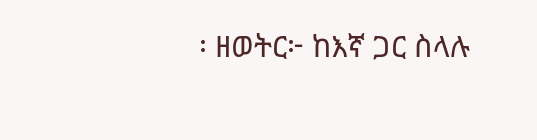፡ ዘወትር፦ ከእኛ ጋር ስላሉ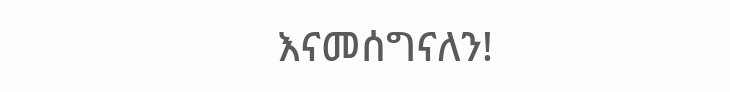እናመሰግናለን!